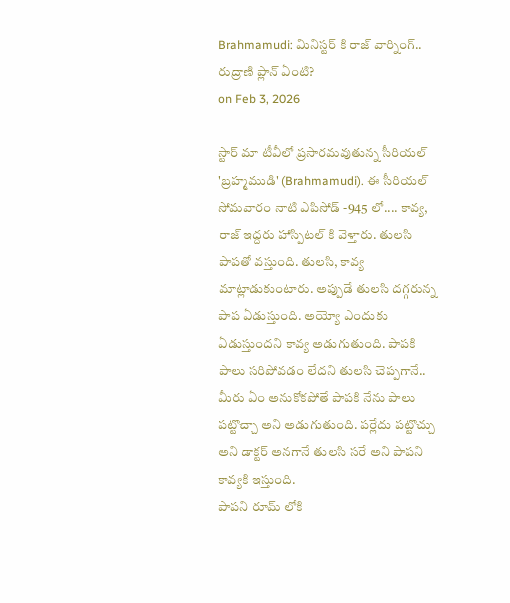Brahmamudi: మినిస్టర్ కి రాజ్ వార్నింగ్.. రుద్రాణి ప్లాన్ ఏంటి?
on Feb 3, 2026

స్టార్ మా టీవీలో ప్రసారమవుతున్న సీరియల్ 'బ్రహ్మముడి' (Brahmamudi). ఈ సీరియల్ సోమవారం నాటి ఎపిసోడ్ -945 లో.... కావ్య, రాజ్ ఇద్దరు హాస్పిటల్ కి వెళ్తారు. తులసి పాపతో వస్తుంది. తులసి, కావ్య మాట్లాడుకుంటారు. అప్పుడే తులసి దగ్గరున్న పాప ఏడుస్తుంది. అయ్యో ఎందుకు ఏడుస్తుందని కావ్య అడుగుతుంది. పాపకి పాలు సరిపోవడం లేదని తులసి చెప్పగానే.. మీరు ఏం అనుకోకపోతే పాపకి నేను పాలు పట్టొచ్చా అని అడుగుతుంది. పర్లేదు పట్టొచ్చు అని డాక్టర్ అనగానే తులసి సరే అని పాపని కావ్యకి ఇస్తుంది.
పాపని రూమ్ లోకి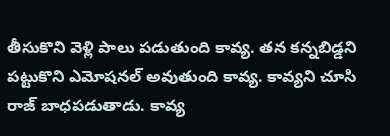తీసుకొని వెళ్లి పాలు పడుతుంది కావ్య. తన కన్నబిడ్డని పట్టుకొని ఎమోషనల్ అవుతుంది కావ్య. కావ్యని చూసి రాజ్ బాధపడుతాడు. కావ్య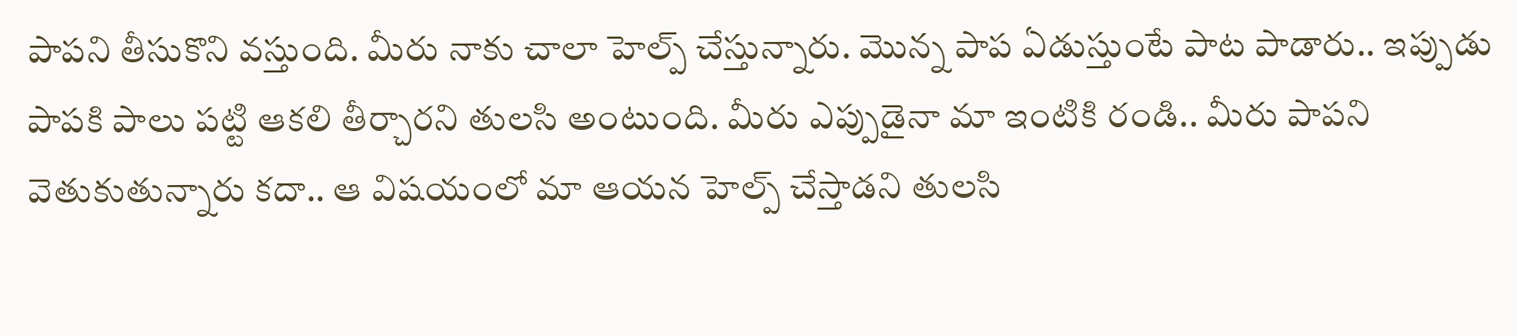పాపని తీసుకొని వస్తుంది. మీరు నాకు చాలా హెల్ప్ చేస్తున్నారు. మొన్న పాప ఏడుస్తుంటే పాట పాడారు.. ఇప్పుడు పాపకి పాలు పట్టి ఆకలి తీర్చారని తులసి అంటుంది. మీరు ఎప్పుడైనా మా ఇంటికి రండి.. మీరు పాపని వెతుకుతున్నారు కదా.. ఆ విషయంలో మా ఆయన హెల్ప్ చేస్తాడని తులసి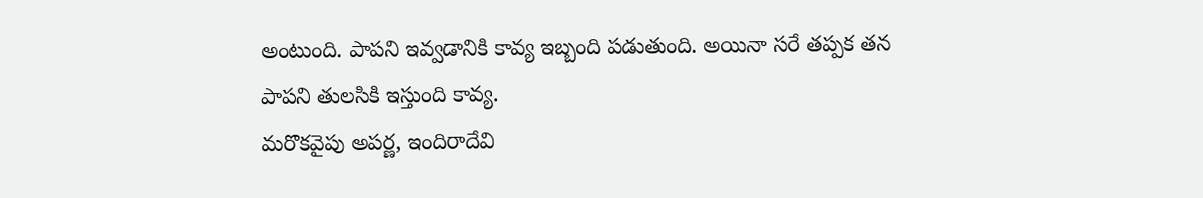అంటుంది. పాపని ఇవ్వడానికి కావ్య ఇబ్బంది పడుతుంది. అయినా సరే తప్పక తన పాపని తులసికి ఇస్తుంది కావ్య.
మరొకవైపు అపర్ణ, ఇందిరాదేవి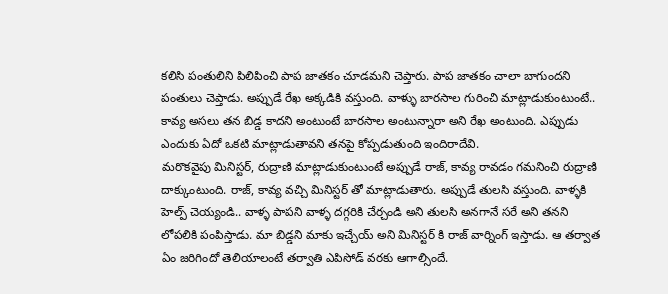కలిసి పంతులిని పిలిపించి పాప జాతకం చూడమని చెప్తారు. పాప జాతకం చాలా బాగుందని పంతులు చెప్తాడు. అప్పుడే రేఖ అక్కడికి వస్తుంది. వాళ్ళు బారసాల గురించి మాట్లాడుకుంటుంటే.. కావ్య అసలు తన బిడ్డ కాదని అంటుంటే బారసాల అంటున్నారా అని రేఖ అంటుంది. ఎప్పుడు ఎందుకు ఏదో ఒకటి మాట్లాడుతావని తనపై కోప్పడుతుంది ఇందిరాదేవి.
మరొకవైపు మినిస్టర్, రుద్రాణి మాట్లాడుకుంటుంటే అప్పుడే రాజ్, కావ్య రావడం గమనించి రుద్రాణి దాక్కుంటుంది. రాజ్, కావ్య వచ్చి మినిస్టర్ తో మాట్లాడుతారు. అప్పుడే తులసి వస్తుంది. వాళ్ళకి హెల్ప్ చెయ్యండి.. వాళ్ళ పాపని వాళ్ళ దగ్గరికి చేర్చండి అని తులసి అనగానే సరే అని తనని లోపలికి పంపిస్తాడు. మా బిడ్డని మాకు ఇచ్చేయ్ అని మినిస్టర్ కి రాజ్ వార్నింగ్ ఇస్తాడు. ఆ తర్వాత ఏం జరిగిందో తెలియాలంటే తర్వాతి ఎపిసోడ్ వరకు ఆగాల్సిందే.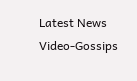Latest News
Video-Gossips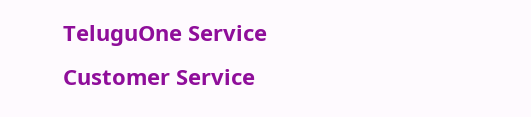TeluguOne Service
Customer Service